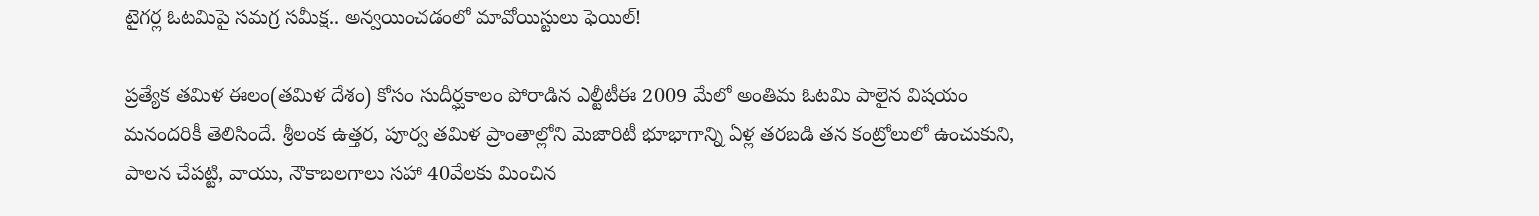టైగర్ల ఓటమిపై సమగ్ర సమీక్ష.. అన్వయించడంలో మావోయిస్టులు ఫెయిల్!

ప్రత్యేక తమిళ ఈలం(తమిళ దేశం) కోసం సుదీర్ఘకాలం పోరాడిన ఎల్టీటీఈ 2009 మేలో అంతిమ ఓటమి పాలైన విషయం మనందరికీ తెలిసిందే. శ్రీలంక ఉత్తర, పూర్వ తమిళ ప్రాంతాల్లోని మెజారిటీ భూభాగాన్ని ఏళ్ల తరబడి తన కంట్రోలులో ఉంచుకుని, పాలన చేపట్టి, వాయు, నౌకాబలగాలు సహా 40వేలకు మించిన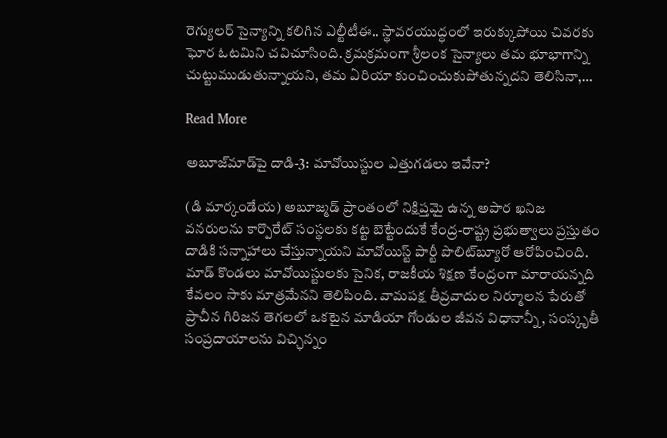రెగ్యులర్ సైన్యాన్ని కలిగిన ఎల్టీటీఈ.. స్థావరయుద్ధంలో ఇరుక్కుపోయి చివరకు ఘోర ఓటమిని చవిచూసింది. క్రమక్రమంగా శ్రీలంక సైన్యాలు తమ భూభాగాన్ని చుట్టుముడుతున్నాయని, తమ ఏరియా కుంచించుకుపోతున్నదని తెలిసినా,…

Read More

అబూజ్‌మాడ్‌పై దాడి-3: మావోయిస్టుల ఎత్తుగడలు ఇవేనా?

(డి మార్కండేయ) అబూజ్మడ్ ప్రాంతంలో నిక్షిప్తమై ఉన్న అపార ఖనిజ వనరులను కార్పొరేట్ సంస్థలకు కట్ట బెట్టేందుకే కేంద్ర-రాష్ట్ర ప్రభుత్వాలు ప్రస్తుతం దాడికి సన్నాహాలు చేస్తున్నాయని మావోయిస్ట్ పార్టీ పొలిట్‌బ్యూరో ఆరోపించింది. మాడ్ కొండలు మావోయిస్టులకు సైనిక, రాజకీయ శిక్షణ కేంద్రంగా మారాయన్నది కేవలం సాకు మాత్రమేనని తెలిపింది. వామపక్ష తీవ్రవాదుల నిర్మూలన పేరుతో ప్రాచీన గిరిజన తెగలలో ఒకటైన మాడియా గోండుల జీవన విధానాన్నీ, సంస్కృతీ సంప్రదాయాలను విచ్ఛిన్నం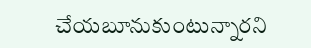చేయబూనుకుంటున్నారని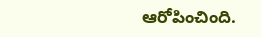ఆరోపించింది.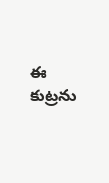ఈ కుట్రను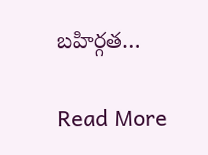బహిర్గత…

Read More